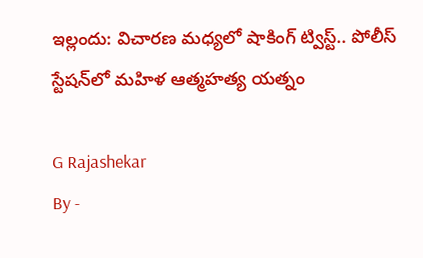ఇల్లందు: విచారణ మధ్యలో షాకింగ్ ట్విస్ట్.. పోలీస్ స్టేషన్‌లో మహిళ ఆత్మహత్య యత్నం

G Rajashekar
By -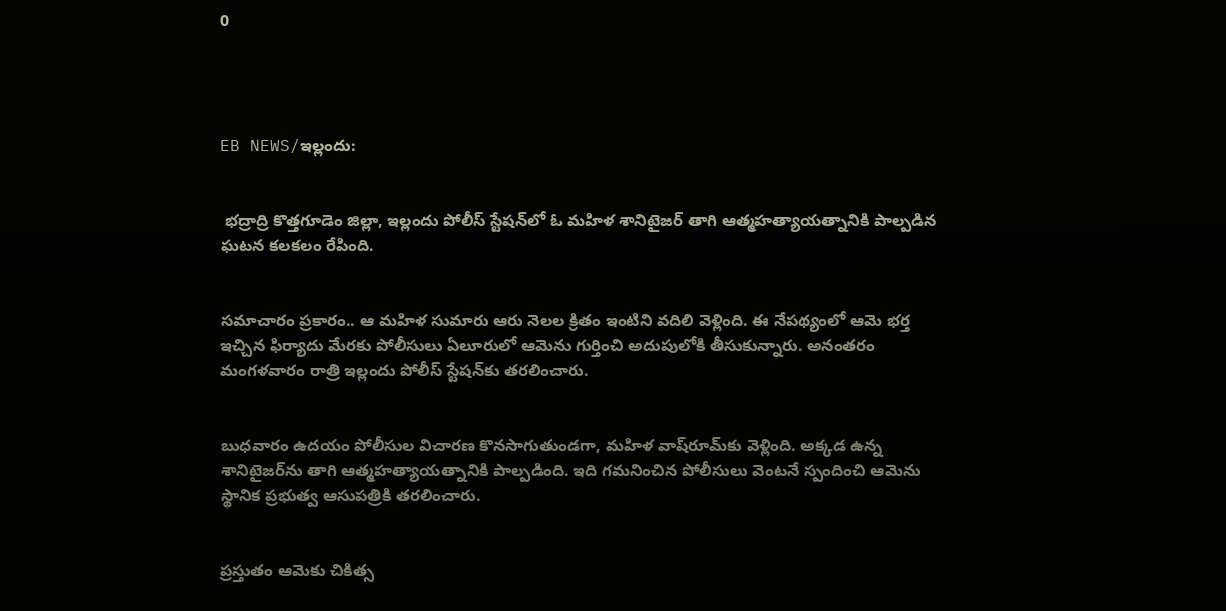0




EB NEWS/ఇల్లందు:


 భద్రాద్రి కొత్తగూడెం జిల్లా, ఇల్లందు పోలీస్ స్టేషన్‌లో ఓ మహిళ శానిటైజర్ తాగి ఆత్మహత్యాయత్నానికి పాల్పడిన ఘటన కలకలం రేపింది.


సమాచారం ప్రకారం.. ఆ మహిళ సుమారు ఆరు నెలల క్రితం ఇంటిని వదిలి వెళ్లింది. ఈ నేపథ్యంలో ఆమె భర్త ఇచ్చిన ఫిర్యాదు మేరకు పోలీసులు ఏలూరులో ఆమెను గుర్తించి అదుపులోకి తీసుకున్నారు. అనంతరం మంగళవారం రాత్రి ఇల్లందు పోలీస్ స్టేషన్‌కు తరలించారు.


బుధవారం ఉదయం పోలీసుల విచారణ కొనసాగుతుండగా, మహిళ వాష్‌రూమ్‌కు వెళ్లింది. అక్కడ ఉన్న శానిటైజర్‌ను తాగి ఆత్మహత్యాయత్నానికి పాల్పడింది. ఇది గమనించిన పోలీసులు వెంటనే స్పందించి ఆమెను స్థానిక ప్రభుత్వ ఆసుపత్రికి తరలించారు.


ప్రస్తుతం ఆమెకు చికిత్స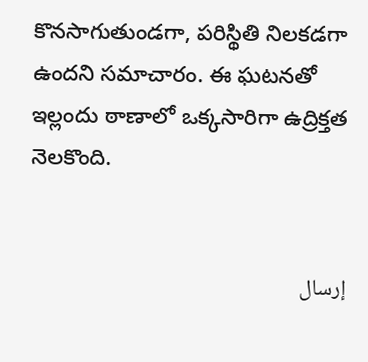కొనసాగుతుండగా, పరిస్థితి నిలకడగా ఉందని సమాచారం. ఈ ఘటనతో ఇల్లందు ఠాణాలో ఒక్కసారిగా ఉద్రిక్తత నెలకొంది.


إرسال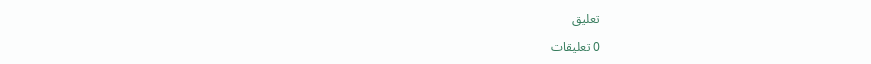تعليق

0 تعليقات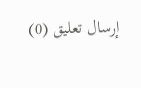إرسال تعليق (0)